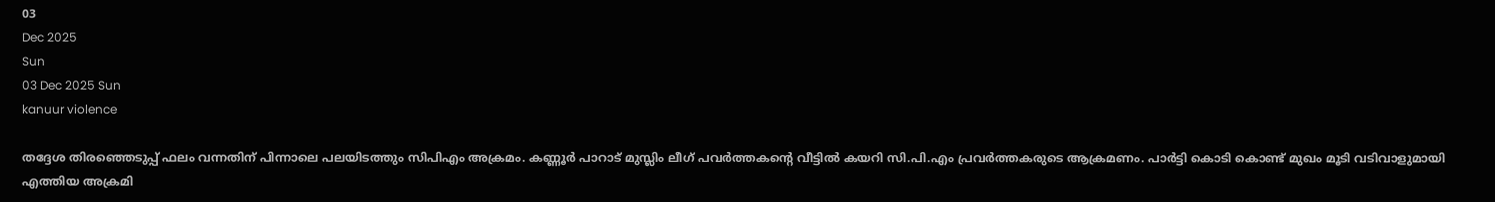03
Dec 2025
Sun
03 Dec 2025 Sun
kanuur violence

തദ്ദേശ തിരഞ്ഞെടുപ്പ് ഫലം വന്നതിന് പിന്നാലെ പലയിടത്തും സിപിഎം അക്രമം. കണ്ണൂര്‍ പാറാട് മുസ്ലിം ലീഗ് പവര്‍ത്തകന്റെ വീട്ടില്‍ കയറി സി.പി.എം പ്രവര്‍ത്തകരുടെ ആക്രമണം. പാര്‍ട്ടി കൊടി കൊണ്ട് മുഖം മൂടി വടിവാളുമായി എത്തിയ അക്രമി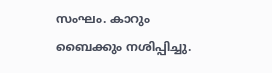സംഘം. കാറും ബൈക്കും നശിപ്പിച്ചു.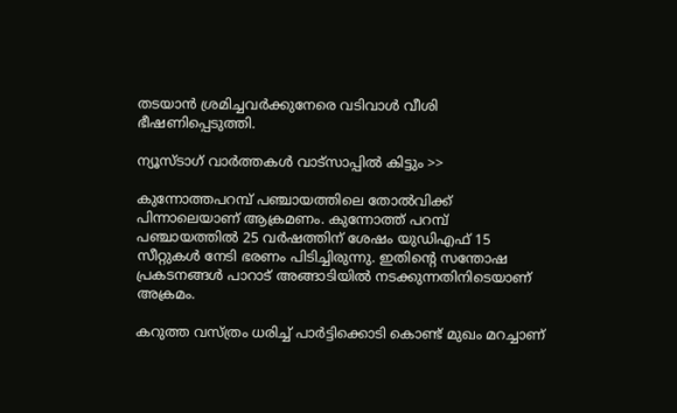തടയാന്‍ ശ്രമിച്ചവര്‍ക്കുനേരെ വടിവാള്‍ വീശി ഭീഷണിപ്പെടുത്തി.

ന്യൂസ്ടാഗ് വാര്‍ത്തകള്‍ വാട്‌സാപ്പില്‍ കിട്ടും >>

കുന്നോത്തപറമ്പ് പഞ്ചായത്തിലെ തോല്‍വിക്ക് പിന്നാലെയാണ് ആക്രമണം. കുന്നോത്ത് പറമ്പ് പഞ്ചായത്തില്‍ 25 വര്‍ഷത്തിന് ശേഷം യുഡിഎഫ് 15 സീറ്റുകള്‍ നേടി ഭരണം പിടിച്ചിരുന്നു. ഇതിന്റെ സന്തോഷ പ്രകടനങ്ങള്‍ പാറാട് അങ്ങാടിയില്‍ നടക്കുന്നതിനിടെയാണ് അക്രമം.

കറുത്ത വസ്ത്രം ധരിച്ച് പാര്‍ട്ടിക്കൊടി കൊണ്ട് മുഖം മറച്ചാണ്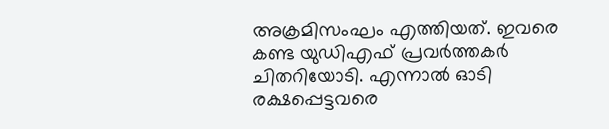അക്രമിസംഘം എത്തിയത്. ഇവരെ കണ്ട യുഡിഎഫ് പ്രവര്‍ത്തകര്‍ ചിതറിയോടി. എന്നാല്‍ ഓടി രക്ഷപ്പെട്ടവരെ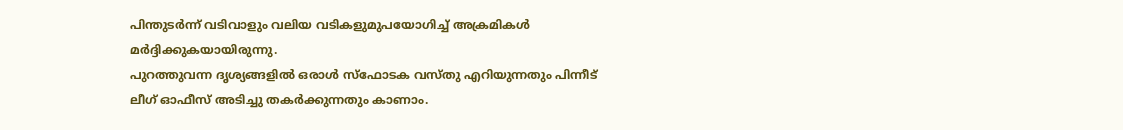പിന്തുടര്‍ന്ന് വടിവാളും വലിയ വടികളുമുപയോഗിച്ച് അക്രമികള്‍ മര്‍ദ്ദിക്കുകയായിരുന്നു.
പുറത്തുവന്ന ദൃശ്യങ്ങളില്‍ ഒരാള്‍ സ്ഫോടക വസ്തു എറിയുന്നതും പിന്നീട് ലീഗ് ഓഫീസ് അടിച്ചു തകര്‍ക്കുന്നതും കാണാം.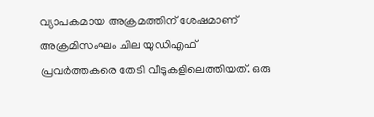വ്യാപകമായ അക്രമത്തിന് ശേഷമാണ് അക്രമിസംഘം ചില യുഡിഎഫ് പ്രവര്‍ത്തകരെ തേടി വീടുകളിലെത്തിയത്. ഒരു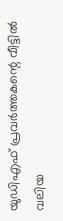യുഡിഎഫ് പ്രവര്‍ത്തകന്റെ വീട്ടില്‍ വലിയ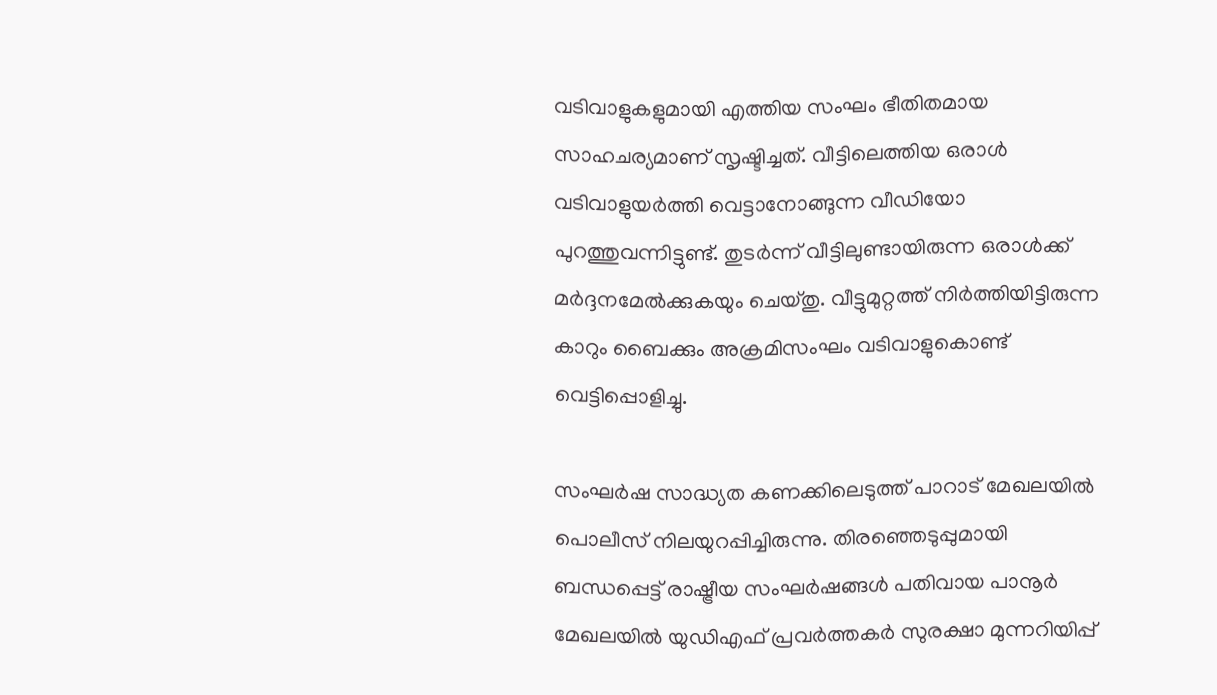വടിവാളുകളുമായി എത്തിയ സംഘം ഭീതിതമായ സാഹചര്യമാണ് സൃഷ്ടിച്ചത്. വീട്ടിലെത്തിയ ഒരാള്‍ വടിവാളുയര്‍ത്തി വെട്ടാനോങ്ങുന്ന വീഡിയോ പുറത്തുവന്നിട്ടുണ്ട്. തുടര്‍ന്ന് വീട്ടിലുണ്ടായിരുന്ന ഒരാള്‍ക്ക് മര്‍ദ്ദനമേല്‍ക്കുകയും ചെയ്തു. വീട്ടുമുറ്റത്ത് നിര്‍ത്തിയിട്ടിരുന്ന കാറും ബൈക്കും അക്രമിസംഘം വടിവാളുകൊണ്ട് വെട്ടിപ്പൊളിച്ചു.

സംഘര്‍ഷ സാദ്ധ്യത കണക്കിലെടുത്ത് പാറാട് മേഖലയില്‍ പൊലീസ് നിലയുറപ്പിച്ചിരുന്നു. തിരഞ്ഞെടുപ്പുമായി ബന്ധപ്പെട്ട് രാഷ്ട്രീയ സംഘര്‍ഷങ്ങള്‍ പതിവായ പാനൂര്‍ മേഖലയില്‍ യുഡിഎഫ് പ്രവര്‍ത്തകര്‍ സുരക്ഷാ മുന്നറിയിപ്പ്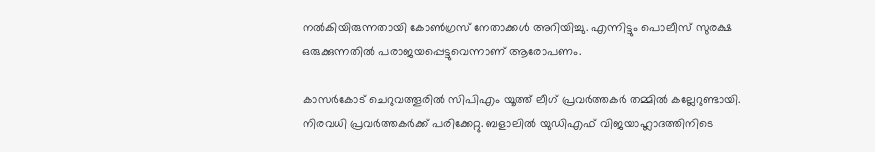നല്‍കിയിരുന്നതായി കോണ്‍ഗ്രസ് നേതാക്കള്‍ അറിയിച്ചു. എന്നിട്ടും പൊലീസ് സുരക്ഷ ഒരുക്കുന്നതില്‍ പരാജയപ്പെട്ടുവെന്നാണ് ആരോപണം.

കാസര്‍കോട് ചെറുവത്തൂരില്‍ സിപിഎം യൂത്ത് ലീഗ് പ്രവര്‍ത്തകര്‍ തമ്മില്‍ കല്ലേറുണ്ടായി. നിരവധി പ്രവര്‍ത്തകര്‍ക്ക് പരിക്കേറ്റു. ബളാലില്‍ യുഡിഎഫ് വിജയാഹ്ലാദത്തിനിടെ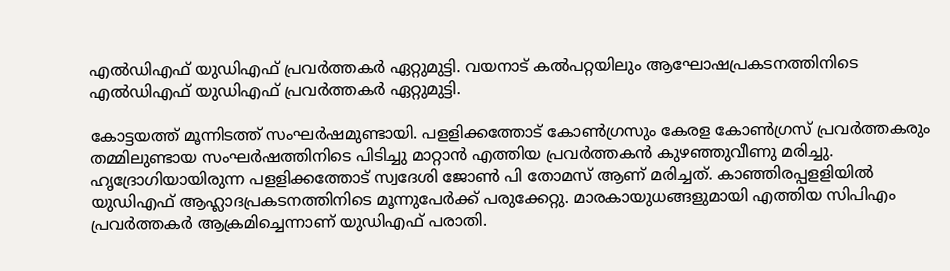എല്‍ഡിഎഫ് യുഡിഎഫ് പ്രവര്‍ത്തകര്‍ ഏറ്റുമുട്ടി. വയനാട് കല്‍പറ്റയിലും ആഘോഷപ്രകടനത്തിനിടെ എല്‍ഡിഎഫ് യുഡിഎഫ് പ്രവര്‍ത്തകര്‍ ഏറ്റുമുട്ടി.

കോട്ടയത്ത് മൂന്നിടത്ത് സംഘര്‍ഷമുണ്ടായി. പളളിക്കത്തോട് കോണ്‍ഗ്രസും കേരള കോണ്‍ഗ്രസ് പ്രവര്‍ത്തകരും തമ്മിലുണ്ടായ സംഘര്‍ഷത്തിനിടെ പിടിച്ചു മാറ്റാന്‍ എത്തിയ പ്രവര്‍ത്തകന്‍ കുഴഞ്ഞുവീണു മരിച്ചു. ഹൃദ്രോഗിയായിരുന്ന പളളിക്കത്തോട് സ്വദേശി ജോണ്‍ പി തോമസ് ആണ് മരിച്ചത്. കാഞ്ഞിരപ്പളളിയില്‍ യുഡിഎഫ് ആഹ്ലാദപ്രകടനത്തിനിടെ മൂന്നുപേര്‍ക്ക് പരുക്കേറ്റു. മാരകായുധങ്ങളുമായി എത്തിയ സിപിഎം പ്രവര്‍ത്തകര്‍ ആക്രമിച്ചെന്നാണ് യുഡിഎഫ് പരാതി.